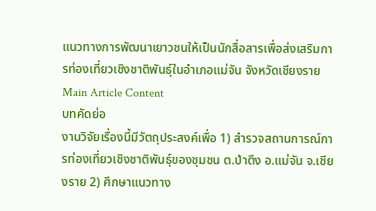แนวทางการพัฒนาเยาวชนให้เป็นนักสื่อสารเพื่อส่งเสริมการท่องเที่ยวเชิงชาติพันธุ์ในอำเภอแม่จัน จังหวัดเชียงราย
Main Article Content
บทคัดย่อ
งานวิจัยเรื่องนี้มีวัตถุประสงค์เพื่อ 1) สำรวจสถานการณ์การท่องเที่ยวเชิงชาติพันธุ์ของชุมชน ต.ป่าตึง อ.แม่จัน จ.เชียงราย 2) ศึกษาแนวทาง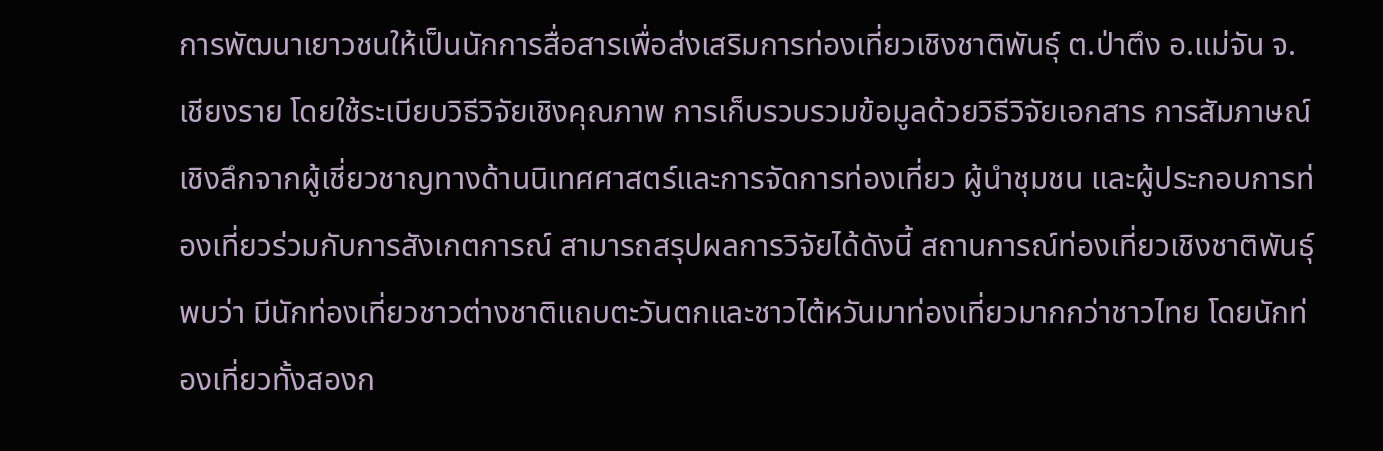การพัฒนาเยาวชนให้เป็นนักการสื่อสารเพื่อส่งเสริมการท่องเที่ยวเชิงชาติพันธุ์ ต.ป่าตึง อ.แม่จัน จ.เชียงราย โดยใช้ระเบียบวิธีวิจัยเชิงคุณภาพ การเก็บรวบรวมข้อมูลด้วยวิธีวิจัยเอกสาร การสัมภาษณ์เชิงลึกจากผู้เชี่ยวชาญทางด้านนิเทศศาสตร์และการจัดการท่องเที่ยว ผู้นำชุมชน และผู้ประกอบการท่องเที่ยวร่วมกับการสังเกตการณ์ สามารถสรุปผลการวิจัยได้ดังนี้ สถานการณ์ท่องเที่ยวเชิงชาติพันธุ์พบว่า มีนักท่องเที่ยวชาวต่างชาติแถบตะวันตกและชาวไต้หวันมาท่องเที่ยวมากกว่าชาวไทย โดยนักท่องเที่ยวทั้งสองก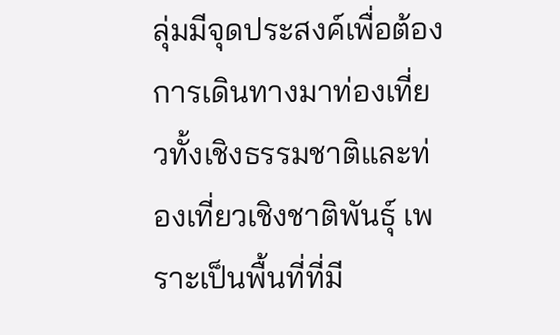ลุ่มมีจุดประสงค์เพื่อต้องการเดินทางมาท่องเที่ยวทั้งเชิงธรรมชาติและท่องเที่ยวเชิงชาติพันธุ์ เพราะเป็นพื้นที่ที่มี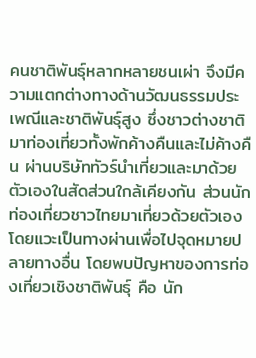คนชาติพันธุ์หลากหลายชนเผ่า จึงมีความแตกต่างทางด้านวัฒนธรรมประเพณีและชาติพันธุ์สูง ซึ่งชาวต่างชาติมาท่องเที่ยวทั้งพักค้างคืนและไม่ค้างคืน ผ่านบริษัททัวร์นำเที่ยวและมาด้วยตัวเองในสัดส่วนใกล้เคียงกัน ส่วนนักท่องเที่ยวชาวไทยมาเที่ยวด้วยตัวเอง โดยแวะเป็นทางผ่านเพื่อไปจุดหมายปลายทางอื่น โดยพบปัญหาของการท่องเที่ยวเชิงชาติพันธุ์ คือ นัก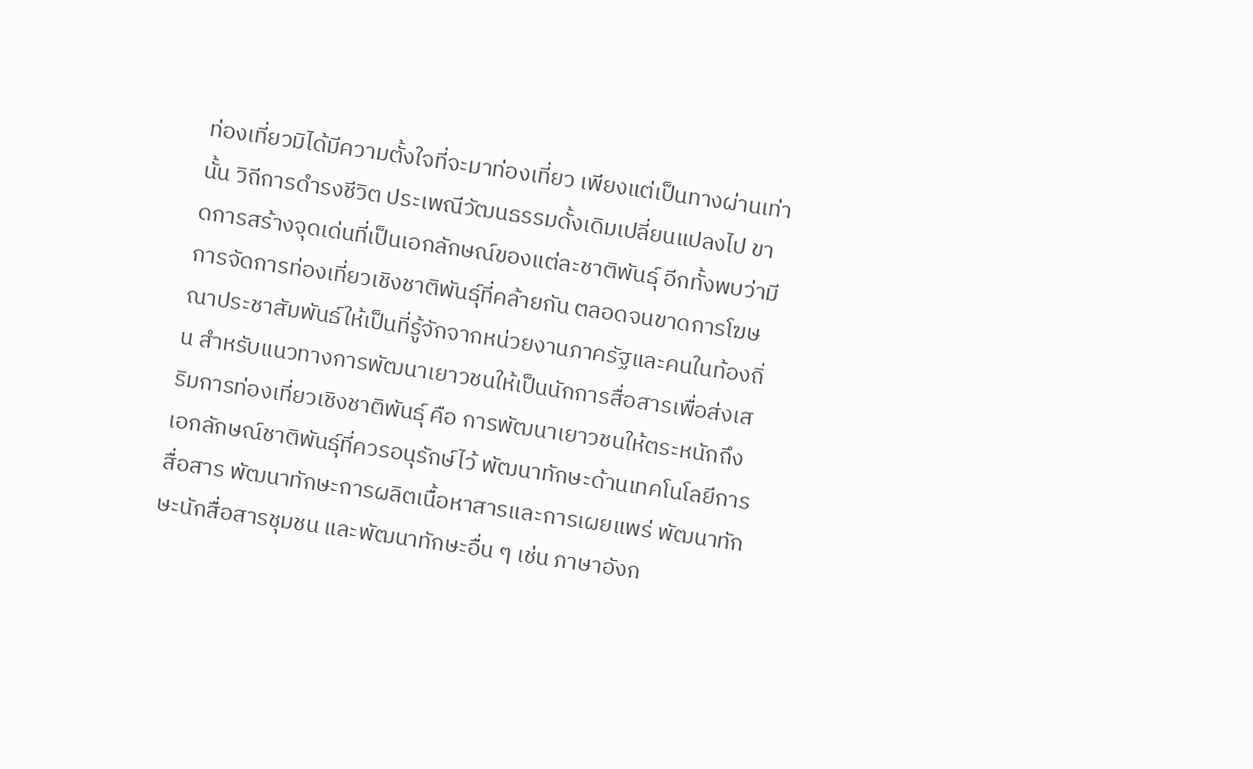ท่องเที่ยวมิได้มีความตั้งใจที่จะมาท่องเที่ยว เพียงแต่เป็นทางผ่านเท่านั้น วิถีการดำรงชีวิต ประเพณีวัฒนธรรมดั้งเดิมเปลี่ยนแปลงไป ขาดการสร้างจุดเด่นที่เป็นเอกลักษณ์ของแต่ละชาติพันธุ์ อีกทั้งพบว่ามีการจัดการท่องเที่ยวเชิงชาติพันธุ์ที่คล้ายกัน ตลอดจนขาดการโฆษณาประชาสัมพันธ์ให้เป็นที่รู้จักจากหน่วยงานภาครัฐและคนในท้องถิ่น สำหรับแนวทางการพัฒนาเยาวชนให้เป็นนักการสื่อสารเพื่อส่งเสริมการท่องเที่ยวเชิงชาติพันธุ์ คือ การพัฒนาเยาวชนให้ตระหนักถึงเอกลักษณ์ชาติพันธุ์ที่ควรอนุรักษ์ไว้ พัฒนาทักษะด้านเทคโนโลยีการสื่อสาร พัฒนาทักษะการผลิตเนื้อหาสารและการเผยแพร่ พัฒนาทักษะนักสื่อสารชุมชน และพัฒนาทักษะอื่น ๆ เช่น ภาษาอังก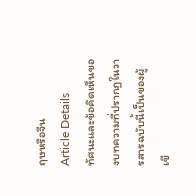ฤษหรือจีน
Article Details
ทัศนะและข้อคิดเห็นของบทความที่ปรากฏในวารสารฉบับนี้เป็นของผู้เขี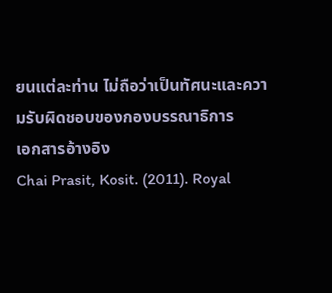ยนแต่ละท่าน ไม่ถือว่าเป็นทัศนะและความรับผิดชอบของกองบรรณาธิการ
เอกสารอ้างอิง
Chai Prasit, Kosit. (2011). Royal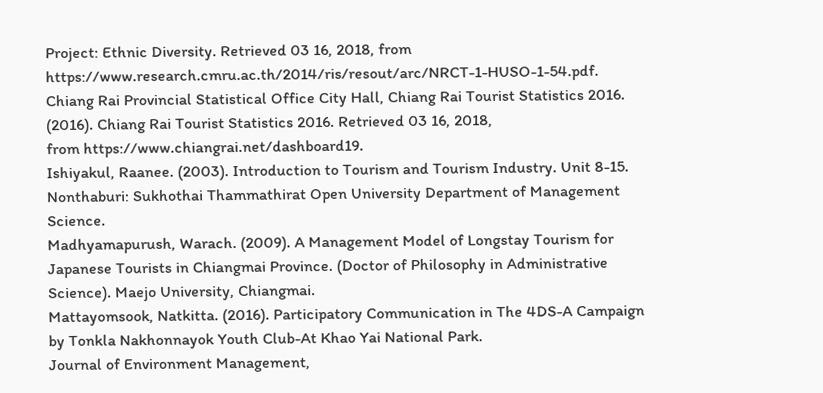Project: Ethnic Diversity. Retrieved 03 16, 2018, from https://www.research.cmru.ac.th/2014/ris/resout/arc/NRCT-1-HUSO-1-54.pdf.
Chiang Rai Provincial Statistical Office City Hall, Chiang Rai Tourist Statistics 2016. (2016). Chiang Rai Tourist Statistics 2016. Retrieved 03 16, 2018,
from https://www.chiangrai.net/dashboard19.
Ishiyakul, Raanee. (2003). Introduction to Tourism and Tourism Industry. Unit 8-15. Nonthaburi: Sukhothai Thammathirat Open University Department of Management Science.
Madhyamapurush, Warach. (2009). A Management Model of Longstay Tourism for Japanese Tourists in Chiangmai Province. (Doctor of Philosophy in Administrative Science). Maejo University, Chiangmai.
Mattayomsook, Natkitta. (2016). Participatory Communication in The 4DS-A Campaign by Tonkla Nakhonnayok Youth Club-At Khao Yai National Park.
Journal of Environment Management,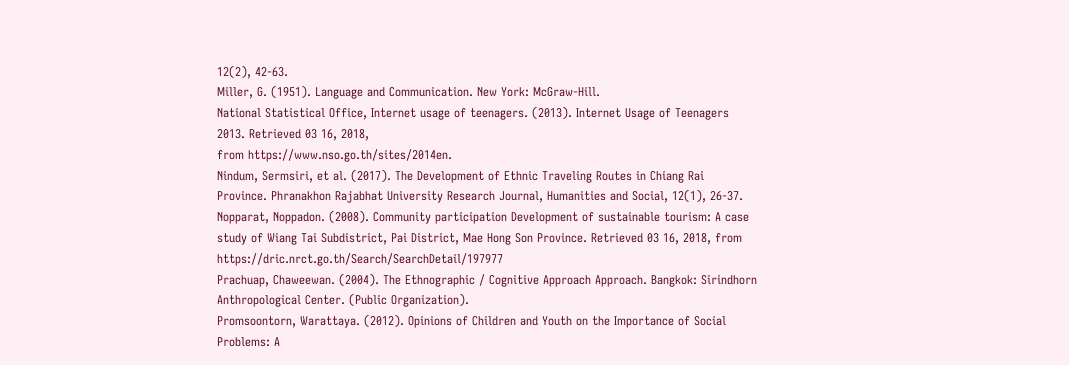12(2), 42-63.
Miller, G. (1951). Language and Communication. New York: McGraw-Hill.
National Statistical Office, Internet usage of teenagers. (2013). Internet Usage of Teenagers 2013. Retrieved 03 16, 2018,
from https://www.nso.go.th/sites/2014en.
Nindum, Sermsiri, et al. (2017). The Development of Ethnic Traveling Routes in Chiang Rai Province. Phranakhon Rajabhat University Research Journal, Humanities and Social, 12(1), 26-37.
Nopparat, Noppadon. (2008). Community participation Development of sustainable tourism: A case study of Wiang Tai Subdistrict, Pai District, Mae Hong Son Province. Retrieved 03 16, 2018, from https://dric.nrct.go.th/Search/SearchDetail/197977
Prachuap, Chaweewan. (2004). The Ethnographic / Cognitive Approach Approach. Bangkok: Sirindhorn Anthropological Center. (Public Organization).
Promsoontorn, Warattaya. (2012). Opinions of Children and Youth on the Importance of Social Problems: A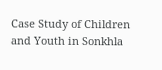Case Study of Children and Youth in Sonkhla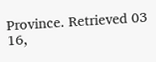Province. Retrieved 03 16,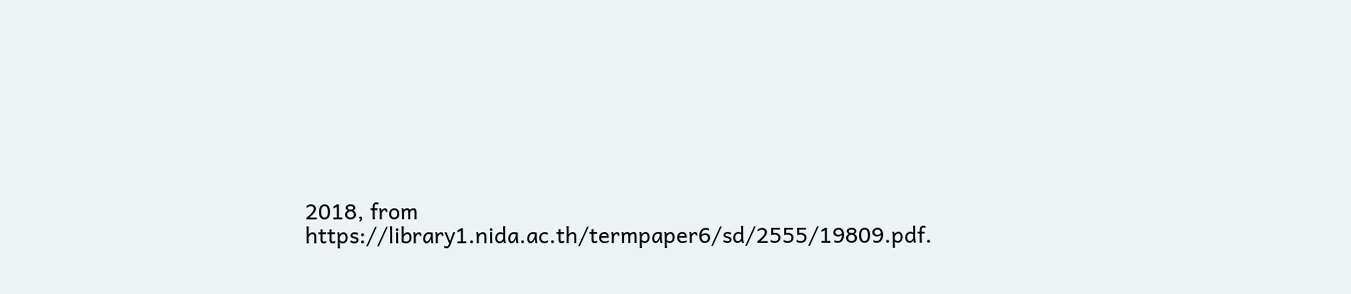2018, from https://library1.nida.ac.th/termpaper6/sd/2555/19809.pdf.